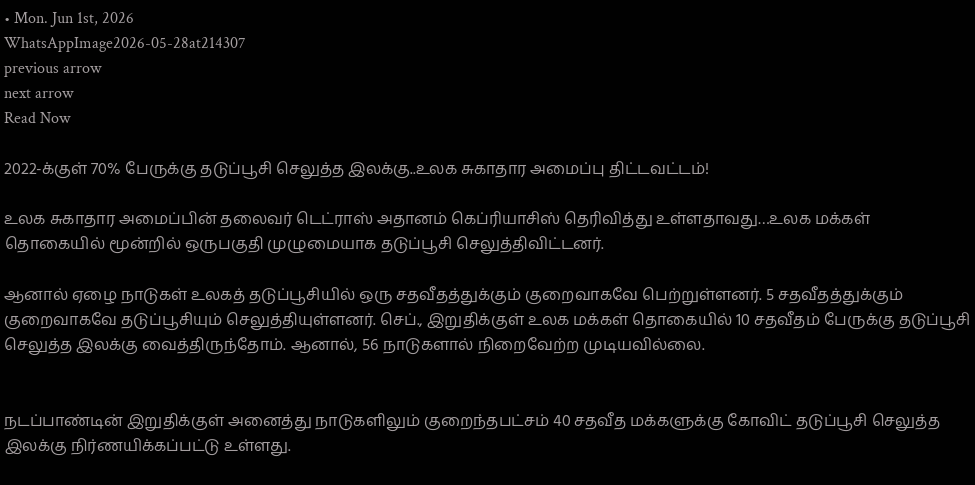• Mon. Jun 1st, 2026
WhatsAppImage2026-05-28at214307
previous arrow
next arrow
Read Now

2022-க்குள் 70% பேருக்கு தடுப்பூசி செலுத்த இலக்கு..உலக சுகாதார அமைப்பு திட்டவட்டம்!

உலக சுகாதார அமைப்பின் தலைவர் டெட்ராஸ் அதானம் கெப்ரியாசிஸ் தெரிவித்து உள்ளதாவது…உலக மக்கள் தொகையில் மூன்றில் ஒருபகுதி முழுமையாக தடுப்பூசி செலுத்திவிட்டனர்.

ஆனால் ஏழை நாடுகள் உலகத் தடுப்பூசியில் ஒரு சதவீதத்துக்கும் குறைவாகவே பெற்றுள்ளனர். 5 சதவீதத்துக்கும் குறைவாகவே தடுப்பூசியும் செலுத்தியுள்ளனர். செப்., இறுதிக்குள் உலக மக்கள் தொகையில் 10 சதவீதம் பேருக்கு தடுப்பூசி செலுத்த இலக்கு வைத்திருந்தோம். ஆனால், 56 நாடுகளால் நிறைவேற்ற முடியவில்லை.


நடப்பாண்டின் இறுதிக்குள் அனைத்து நாடுகளிலும் குறைந்தபட்சம் 40 சதவீத மக்களுக்கு கோவிட் தடுப்பூசி செலுத்த இலக்கு நிர்ணயிக்கப்பட்டு உள்ளது.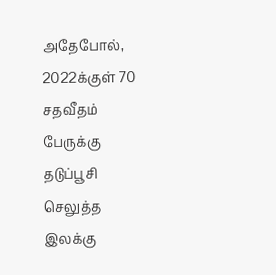அதேபோல், 2022க்குள் 70 சதவீதம் பேருக்கு தடுப்பூசி செலுத்த இலக்கு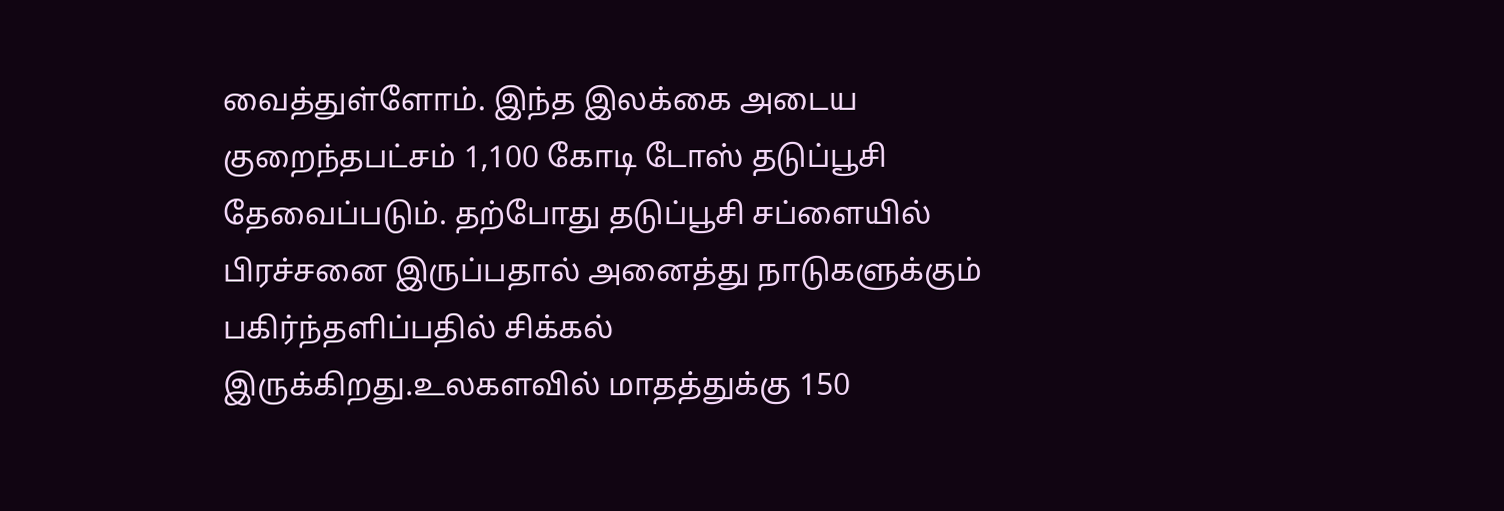வைத்துள்ளோம். இந்த இலக்கை அடைய குறைந்தபட்சம் 1,100 கோடி டோஸ் தடுப்பூசி தேவைப்படும். தற்போது தடுப்பூசி சப்ளையில் பிரச்சனை இருப்பதால் அனைத்து நாடுகளுக்கும் பகிர்ந்தளிப்பதில் சிக்கல் இருக்கிறது.உலகளவில் மாதத்துக்கு 150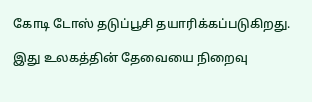கோடி டோஸ் தடுப்பூசி தயாரிக்கப்படுகிறது.

இது உலகத்தின் தேவையை நிறைவு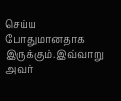செய்ய போதுமானதாக இருக்கும்.இவ்வாறு அவர்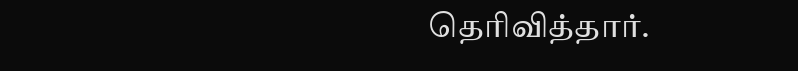தெரிவித்தார்.